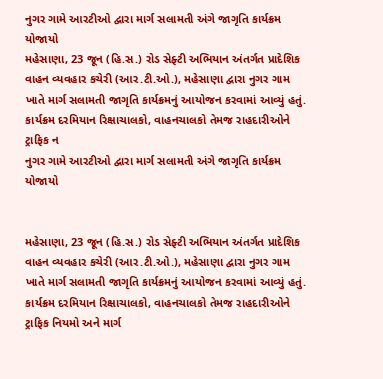નુગર ગામે આરટીઓ દ્વારા માર્ગ સલામતી અંગે જાગૃતિ કાર્યક્રમ યોજાયો
મહેસાણા, 23 જૂન (હિ.સ.) રોડ સેફ્ટી અભિયાન અંતર્ગત પ્રાદેશિક વાહન વ્યવહાર કચેરી (આર.ટી.ઓ.), મહેસાણા દ્વારા નુગર ગામ ખાતે માર્ગ સલામતી જાગૃતિ કાર્યક્રમનું આયોજન કરવામાં આવ્યું હતું. કાર્યક્રમ દરમિયાન રિક્ષાચાલકો, વાહનચાલકો તેમજ રાહદારીઓને ટ્રાફિક ન
નુગર ગામે આરટીઓ દ્વારા માર્ગ સલામતી અંગે જાગૃતિ કાર્યક્રમ યોજાયો


મહેસાણા, 23 જૂન (હિ.સ.) રોડ સેફ્ટી અભિયાન અંતર્ગત પ્રાદેશિક વાહન વ્યવહાર કચેરી (આર.ટી.ઓ.), મહેસાણા દ્વારા નુગર ગામ ખાતે માર્ગ સલામતી જાગૃતિ કાર્યક્રમનું આયોજન કરવામાં આવ્યું હતું. કાર્યક્રમ દરમિયાન રિક્ષાચાલકો, વાહનચાલકો તેમજ રાહદારીઓને ટ્રાફિક નિયમો અને માર્ગ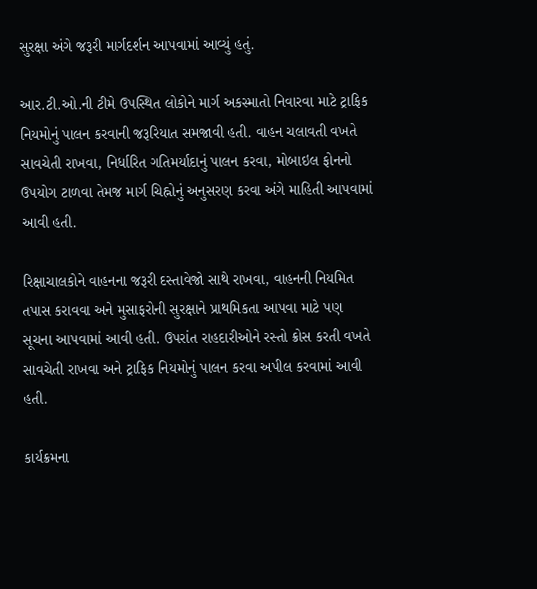સુરક્ષા અંગે જરૂરી માર્ગદર્શન આપવામાં આવ્યું હતું.

આર.ટી.ઓ.ની ટીમે ઉપસ્થિત લોકોને માર્ગ અકસ્માતો નિવારવા માટે ટ્રાફિક નિયમોનું પાલન કરવાની જરૂરિયાત સમજાવી હતી. વાહન ચલાવતી વખતે સાવચેતી રાખવા, નિર્ધારિત ગતિમર્યાદાનું પાલન કરવા, મોબાઇલ ફોનનો ઉપયોગ ટાળવા તેમજ માર્ગ ચિહ્નોનું અનુસરણ કરવા અંગે માહિતી આપવામાં આવી હતી.

રિક્ષાચાલકોને વાહનના જરૂરી દસ્તાવેજો સાથે રાખવા, વાહનની નિયમિત તપાસ કરાવવા અને મુસાફરોની સુરક્ષાને પ્રાથમિકતા આપવા માટે પણ સૂચના આપવામાં આવી હતી. ઉપરાંત રાહદારીઓને રસ્તો ક્રોસ કરતી વખતે સાવચેતી રાખવા અને ટ્રાફિક નિયમોનું પાલન કરવા અપીલ કરવામાં આવી હતી.

કાર્યક્રમના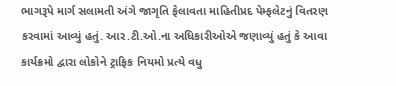ભાગરૂપે માર્ગ સલામતી અંગે જાગૃતિ ફેલાવતા માહિતીપ્રદ પેમ્ફલેટનું વિતરણ કરવામાં આવ્યું હતું. આર.ટી.ઓ.ના અધિકારીઓએ જણાવ્યું હતું કે આવા કાર્યક્રમો દ્વારા લોકોને ટ્રાફિક નિયમો પ્રત્યે વધુ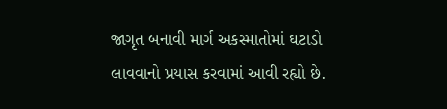જાગૃત બનાવી માર્ગ અકસ્માતોમાં ઘટાડો લાવવાનો પ્રયાસ કરવામાં આવી રહ્યો છે.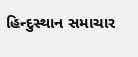હિન્દુસ્થાન સમાચાર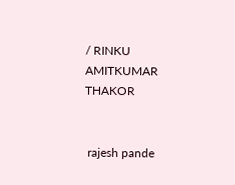/ RINKU AMITKUMAR THAKOR


 rajesh pande